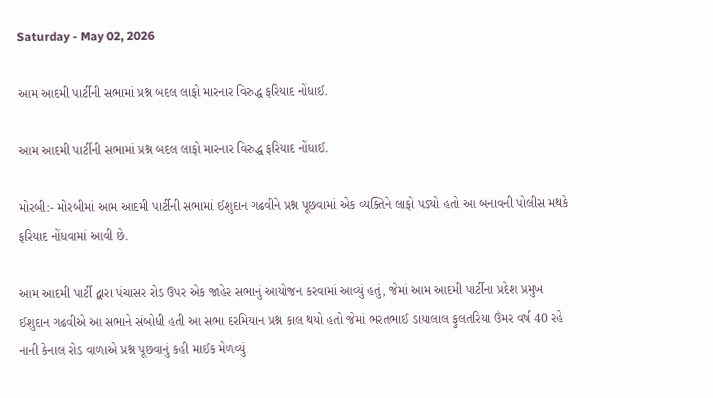Saturday - May 02, 2026

આમ આદમી પાર્ટીની સભામાં પ્રશ્ન બદલ લાફો મારનાર વિરુદ્ધ ફરિયાદ નોંધાઈ.

આમ આદમી પાર્ટીની સભામાં પ્રશ્ન બદલ લાફો મારનાર વિરુદ્ધ ફરિયાદ નોંધાઈ.

મોરબી:- મોરબીમાં આમ આદમી પાર્ટીની સભામાં ઈશુદાન ગઢવીને પ્રશ્ન પૂછવામાં એક વ્યક્તિને લાફો પડ્યો હતો આ બનાવની પોલીસ મથકે ફરિયાદ નોંધવામાં આવી છે.

આમ આદમી પાર્ટી દ્વારા પંચાસર રોડ ઉપર એક જાહેર સભાનું આયોજન કરવામાં આવ્યું હતું, જેમાં આમ આદમી પાર્ટીના પ્રદેશ પ્રમુખ ઈશુદાન ગઢવીએ આ સભાને સંબોધી હતી આ સભા દરમિયાન પ્રશ્ન કાલ થયો હતો જેમાં ભરતભાઈ ડાયાલાલ ફુલતરિયા ઉંમર વર્ષ 40 રહે નાની કેનાલ રોડ વાળાએ પ્રશ્ન પૂછવાનું કહી માઈક મેળવ્યું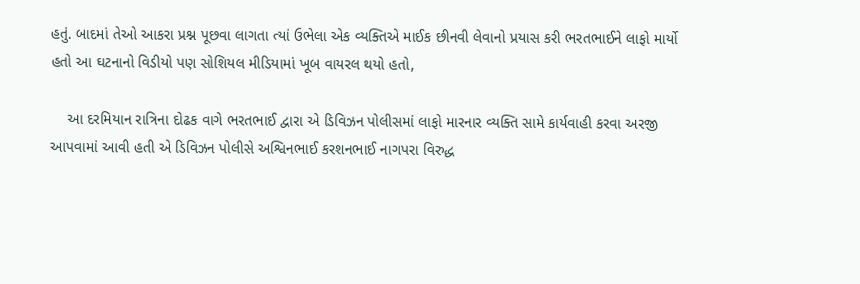હતું. બાદમાં તેઓ આકરા પ્રશ્ન પૂછવા લાગતા ત્યાં ઉભેલા એક વ્યક્તિએ માઈક છીનવી લેવાનો પ્રયાસ કરી ભરતભાઈને લાફો માર્યો હતો આ ઘટનાનો વિડીયો પણ સોશિયલ મીડિયામાં ખૂબ વાયરલ થયો હતો,

    આ દરમિયાન રાત્રિના દોઢક વાગે ભરતભાઈ દ્વારા એ ડિવિઝન પોલીસમાં લાફો મારનાર વ્યક્તિ સામે કાર્યવાહી કરવા અરજી આપવામાં આવી હતી એ ડિવિઝન પોલીસે અશ્વિનભાઈ કરશનભાઈ નાગપરા વિરુદ્ધ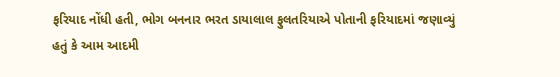ફરિયાદ નોંધી હતી, ભોગ બનનાર ભરત ડાયાલાલ ફુલતરિયાએ પોતાની ફરિયાદમાં જણાવ્યું હતું કે આમ આદમી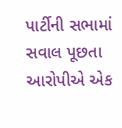પાર્ટીની સભામાં સવાલ પૂછતા આરોપીએ એક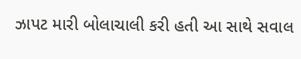ઝાપટ મારી બોલાચાલી કરી હતી આ સાથે સવાલ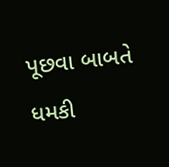પૂછવા બાબતે ધમકી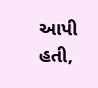આપી હતી,